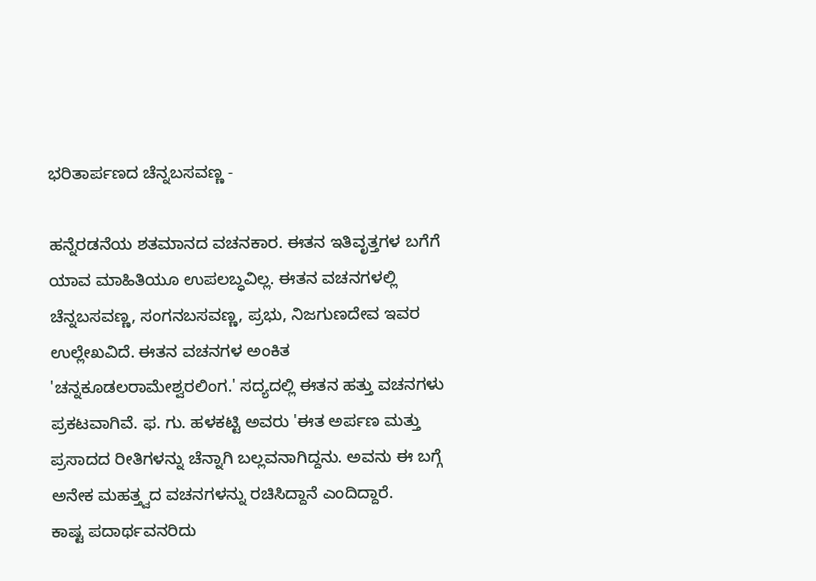ಭರಿತಾರ್ಪಣದ ಚೆನ್ನಬಸವಣ್ಣ -

ಹನ್ನೆರಡನೆಯ ಶತಮಾನದ ವಚನಕಾರ. ಈತನ ಇತಿವೃತ್ತಗಳ ಬಗೆಗೆ ಯಾವ ಮಾಹಿತಿಯೂ ಉಪಲಬ್ಧವಿಲ್ಲ. ಈತನ ವಚನಗಳಲ್ಲಿ ಚೆನ್ನಬಸವಣ್ಣ, ಸಂಗನಬಸವಣ್ಣ, ಪ್ರಭು, ನಿಜಗುಣದೇವ ಇವರ ಉಲ್ಲೇಖವಿದೆ. ಈತನ ವಚನಗಳ ಅಂಕಿತ 'ಚನ್ನಕೂಡಲರಾಮೇಶ್ವರಲಿಂಗ.' ಸದ್ಯದಲ್ಲಿ ಈತನ ಹತ್ತು ವಚನಗಳು ಪ್ರಕಟವಾಗಿವೆ. ಫ. ಗು. ಹಳಕಟ್ಟಿ ಅವರು 'ಈತ ಅರ್ಪಣ ಮತ್ತು ಪ್ರಸಾದದ ರೀತಿಗಳನ್ನು ಚೆನ್ನಾಗಿ ಬಲ್ಲವನಾಗಿದ್ದನು. ಅವನು ಈ ಬಗ್ಗೆ ಅನೇಕ ಮಹತ್ತ್ವದ ವಚನಗಳನ್ನು ರಚಿಸಿದ್ದಾನೆ ಎಂದಿದ್ದಾರೆ.
ಕಾಷ್ಟ ಪದಾರ್ಥವನರಿದು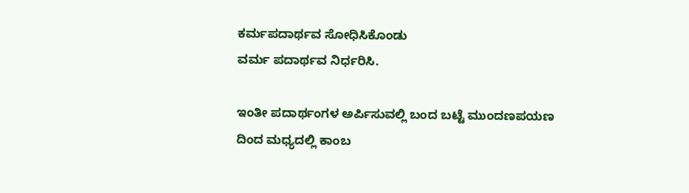ಕರ್ಮಪದಾರ್ಥವ ಸೋಧಿಸಿಕೊಂಡು
ವರ್ಮ ಪದಾರ್ಥವ ನಿರ್ಧರಿಸಿ.

ಇಂತೀ ಪದಾರ್ಥಂಗಳ ಅರ್ಪಿಸುವಲ್ಲಿ ಬಂದ ಬಟ್ಟೆ ಮುಂದಣಪಯಣ
ದಿಂದ ಮಧ್ಯದಲ್ಲಿ ಕಾಂಬ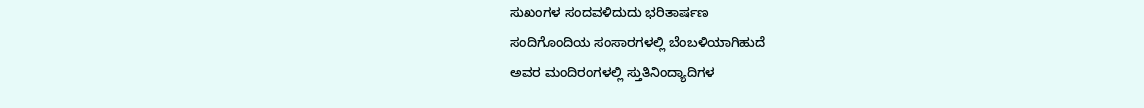ಸುಖಂಗಳ ಸಂದವಳಿದುದು ಭರಿತಾರ್ಷಣ
ಸಂದಿಗೊಂದಿಯ ಸಂಸಾರಗಳಲ್ಲಿ ಬೆಂಬಳಿಯಾಗಿಹುದೆ
ಅವರ ಮಂದಿರಂಗಳಲ್ಲಿ ಸ್ತುತಿನಿಂದ್ಯಾದಿಗಳ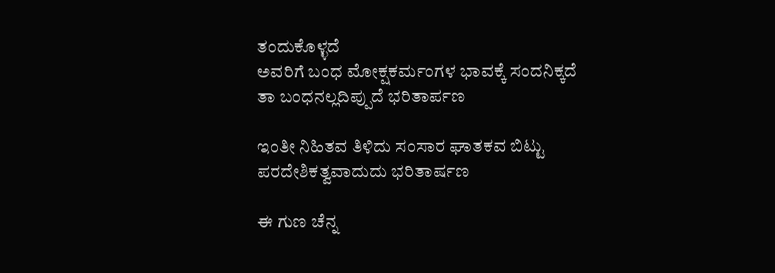ತಂದುಕೊಳ್ಳದೆ
ಅವರಿಗೆ ಬಂಧ ಮೋಕ್ಷಕರ್ಮಂಗಳ ಭಾವಕ್ಕೆ ಸಂದನಿಕ್ಕದೆ
ತಾ ಬಂಧನಲ್ಲದಿಪ್ಪುದೆ ಭರಿತಾರ್ಪಣ

ಇಂತೀ ನಿಹಿತವ ತಿಳಿದು ಸಂಸಾರ ಘಾತಕವ ಬಿಟ್ಟು
ಪರದೇಶಿಕತ್ವವಾದುದು ಭರಿತಾರ್ಷಣ

ಈ ಗುಣ ಚೆನ್ನ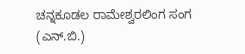ಚನ್ನಕೂಡಲ ರಾಮೇಶ್ವರಲಿಂಗ ಸಂಗ
(ಎನ್.ಬಿ.)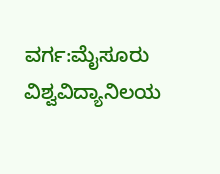ವರ್ಗ:ಮೈಸೂರು ವಿಶ್ವವಿದ್ಯಾನಿಲಯ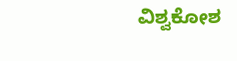ವಿಶ್ವಕೋಶ